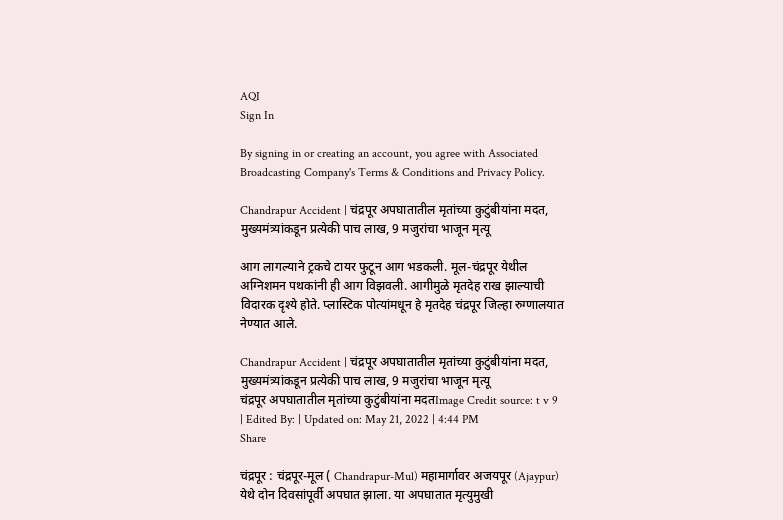AQI
Sign In

By signing in or creating an account, you agree with Associated Broadcasting Company's Terms & Conditions and Privacy Policy.

Chandrapur Accident | चंद्रपूर अपघातातील मृतांच्या कुटुंबीयांना मदत, मुख्यमंत्र्यांकडून प्रत्येकी पाच लाख, 9 मजुरांचा भाजून मृत्यू

आग लागल्याने ट्रकचे टायर फुटून आग भडकली. मूल-चंद्रपूर येथील अग्निशमन पथकांनी ही आग विझवली. आगीमुळे मृतदेह राख झाल्याची विदारक दृश्ये होते. प्लास्टिक पोत्यांमधून हे मृतदेह चंद्रपूर जिल्हा रुग्णालयात नेण्यात आले.

Chandrapur Accident | चंद्रपूर अपघातातील मृतांच्या कुटुंबीयांना मदत, मुख्यमंत्र्यांकडून प्रत्येकी पाच लाख, 9 मजुरांचा भाजून मृत्यू
चंद्रपूर अपघातातील मृतांच्या कुटुंबीयांना मदतImage Credit source: t v 9
| Edited By: | Updated on: May 21, 2022 | 4:44 PM
Share

चंद्रपूर : चंद्रपूर-मूल ( Chandrapur-Mul) महामार्गावर अजयपूर (Ajaypur) येथे दोन दिवसांपूर्वी अपघात झाला. या अपघातात मृत्युमुखी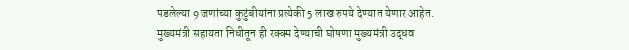पडलेल्या 9 जणांच्या कुटुंबीयांना प्रत्येकी 5 लाख रुपये देण्यात येणार आहेत. मुख्यमंत्री सहायता निधीतून ही रक्क्म देण्याची घोषणा मुख्यमंत्री उद्धव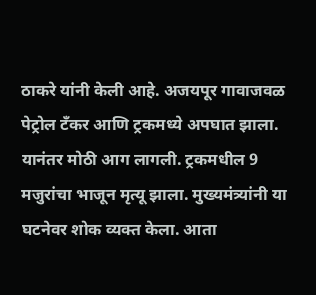ठाकरे यांनी केली आहे. अजयपूर गावाजवळ पेट्रोल टँकर आणि ट्रकमध्ये अपघात झाला. यानंतर मोठी आग लागली. ट्रकमधील 9 मजुरांचा भाजून मृत्यू झाला. मुख्यमंत्र्यांनी या घटनेवर शोक व्यक्त केला. आता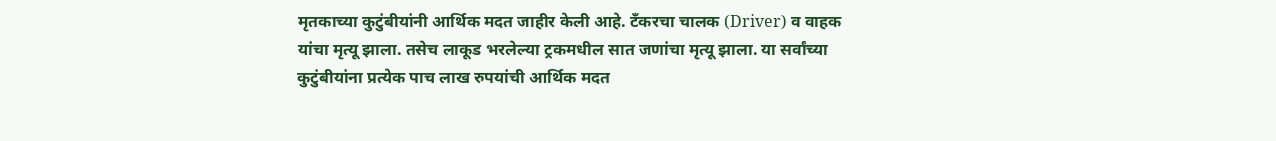मृतकाच्या कुटुंबीयांनी आर्थिक मदत जाहीर केली आहे. टँकरचा चालक (Driver) व वाहक यांचा मृत्यू झाला. तसेच लाकूड भरलेल्या ट्रकमधील सात जणांचा मृत्यू झाला. या सर्वांच्या कुटुंबीयांना प्रत्येक पाच लाख रुपयांची आर्थिक मदत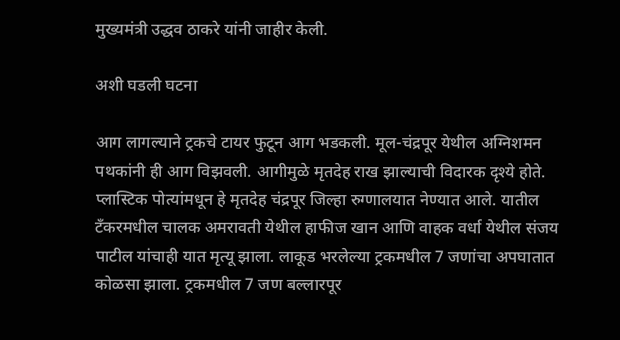मुख्यमंत्री उद्धव ठाकरे यांनी जाहीर केली.

अशी घडली घटना

आग लागल्याने ट्रकचे टायर फुटून आग भडकली. मूल-चंद्रपूर येथील अग्निशमन पथकांनी ही आग विझवली. आगीमुळे मृतदेह राख झाल्याची विदारक दृश्ये होते. प्लास्टिक पोत्यांमधून हे मृतदेह चंद्रपूर जिल्हा रुग्णालयात नेण्यात आले. यातील टँकरमधील चालक अमरावती येथील हाफीज खान आणि वाहक वर्धा येथील संजय पाटील यांचाही यात मृत्यू झाला. लाकूड भरलेल्या ट्रकमधील 7 जणांचा अपघातात कोळसा झाला. ट्रकमधील 7 जण बल्लारपूर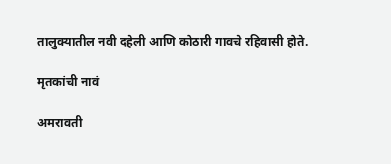तालुक्यातील नवी दहेली आणि कोठारी गावचे रहिवासी होते.

मृतकांची नावं

अमरावती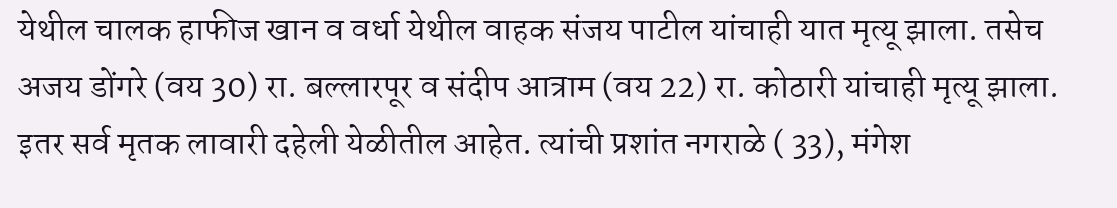येथील चालक हाफीज खान व वर्धा येथील वाहक संजय पाटील यांचाही यात मृत्यू झाला. तसेच अजय डोंगरे (वय 30) रा. बल्लारपूर व संदीप आत्राम (वय 22) रा. कोठारी यांचाही मृत्यू झाला. इतर सर्व मृतक लावारी दहेली येळीतील आहेत. त्यांची प्रशांत नगराळे ( 33), मंगेश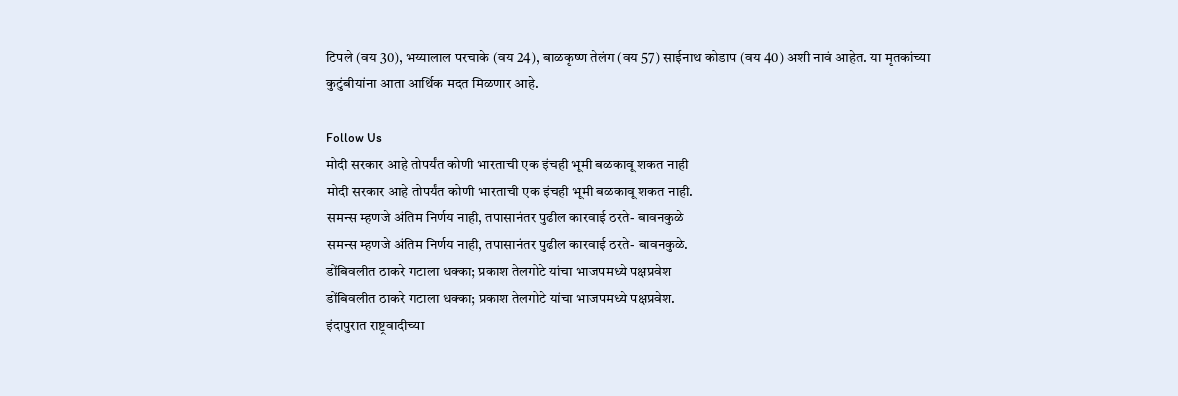टिपले (वय 30), भय्यालाल परचाके (वय 24), बाळकृष्ण तेलंग (वय 57) साईनाथ कोडाप (वय 40) अशी नावं आहेत. या मृतकांच्या कुटुंबीयांना आता आर्थिक मदत मिळणार आहे.

Follow Us
मोदी सरकार आहे तोपर्यंत कोणी भारताची एक इंचही भूमी बळकावू शकत नाही
मोदी सरकार आहे तोपर्यंत कोणी भारताची एक इंचही भूमी बळकावू शकत नाही.
समन्स म्हणजे अंतिम निर्णय नाही, तपासानंतर पुढील कारवाई ठरते- बावनकुळे
समन्स म्हणजे अंतिम निर्णय नाही, तपासानंतर पुढील कारवाई ठरते- बावनकुळे.
डोंबिवलीत ठाकरे गटाला धक्का; प्रकाश तेलगोटे यांचा भाजपमध्ये पक्षप्रवेश
डोंबिवलीत ठाकरे गटाला धक्का; प्रकाश तेलगोटे यांचा भाजपमध्ये पक्षप्रवेश.
इंदापुरात राष्ट्रवादीच्या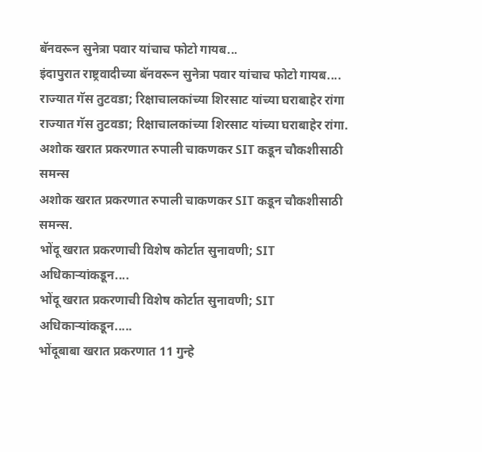बॅनवरून सुनेत्रा पवार यांचाच फोटो गायब...
इंदापुरात राष्ट्रवादीच्या बॅनवरून सुनेत्रा पवार यांचाच फोटो गायब....
राज्यात गॅस तुटवडा; रिक्षाचालकांच्या शिरसाट यांच्या घराबाहेर रांगा
राज्यात गॅस तुटवडा; रिक्षाचालकांच्या शिरसाट यांच्या घराबाहेर रांगा.
अशोक खरात प्रकरणात रुपाली चाकणकर SIT कडून चौकशीसाठी समन्स
अशोक खरात प्रकरणात रुपाली चाकणकर SIT कडून चौकशीसाठी समन्स.
भोंदू खरात प्रकरणाची विशेष कोर्टात सुनावणी; SIT अधिकाऱ्यांकडून....
भोंदू खरात प्रकरणाची विशेष कोर्टात सुनावणी; SIT अधिकाऱ्यांकडून.....
भोंदूबाबा खरात प्रकरणात 11 गुन्हे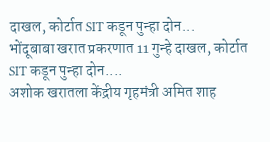दाखल, कोर्टात SIT कडून पुन्हा दोन...
भोंदूबाबा खरात प्रकरणात 11 गुन्हे दाखल, कोर्टात SIT कडून पुन्हा दोन....
अशोक खरातला केंद्रीय गृहमंत्री अमित शाह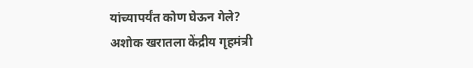यांच्यापर्यंत कोण घेऊन गेले?
अशोक खरातला केंद्रीय गृहमंत्री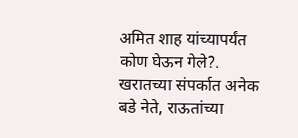अमित शाह यांच्यापर्यंत कोण घेऊन गेले?.
खरातच्या संपर्कात अनेक बडे नेते, राऊतांच्या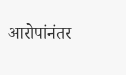आरोपांनंतर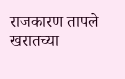राजकारण तापले
खरातच्या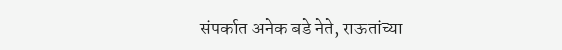संपर्कात अनेक बडे नेते, राऊतांच्या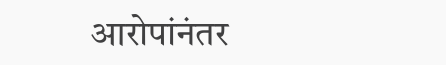आरोपांनंतर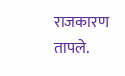राजकारण तापले.